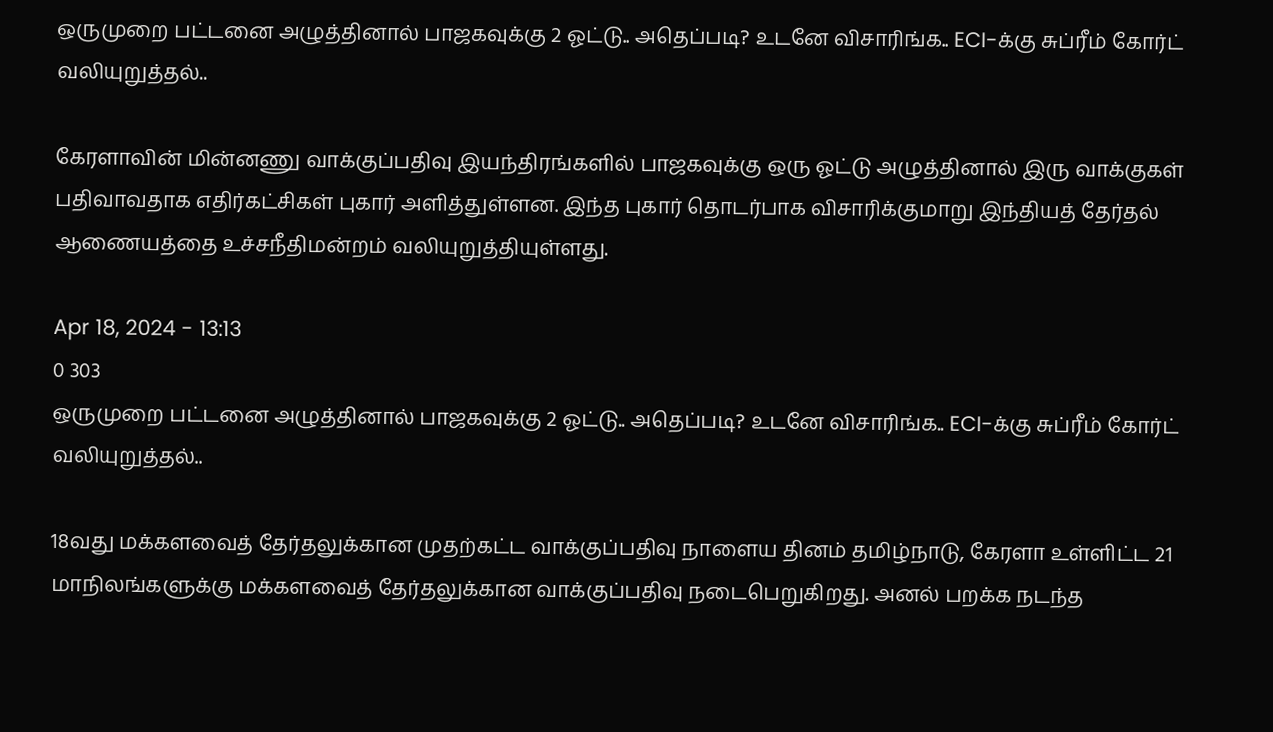ஒருமுறை பட்டனை அழுத்தினால் பாஜகவுக்கு 2 ஓட்டு.. அதெப்படி? உடனே விசாரிங்க.. ECI-க்கு சுப்ரீம் கோர்ட் வலியுறுத்தல்..

கேரளாவின் மின்னணு வாக்குப்பதிவு இயந்திரங்களில் பாஜகவுக்கு ஒரு ஓட்டு அழுத்தினால் இரு வாக்குகள் பதிவாவதாக எதிர்கட்சிகள் புகார் அளித்துள்ளன. இந்த புகார் தொடர்பாக விசாரிக்குமாறு இந்தியத் தேர்தல் ஆணையத்தை உச்சநீதிமன்றம் வலியுறுத்தியுள்ளது.

Apr 18, 2024 - 13:13
0 303
ஒருமுறை பட்டனை அழுத்தினால் பாஜகவுக்கு 2 ஓட்டு.. அதெப்படி? உடனே விசாரிங்க.. ECI-க்கு சுப்ரீம் கோர்ட் வலியுறுத்தல்..

18வது மக்களவைத் தேர்தலுக்கான முதற்கட்ட வாக்குப்பதிவு நாளைய தினம் தமிழ்நாடு, கேரளா உள்ளிட்ட 21 மாநிலங்களுக்கு மக்களவைத் தேர்தலுக்கான வாக்குப்பதிவு நடைபெறுகிறது. அனல் பறக்க நடந்த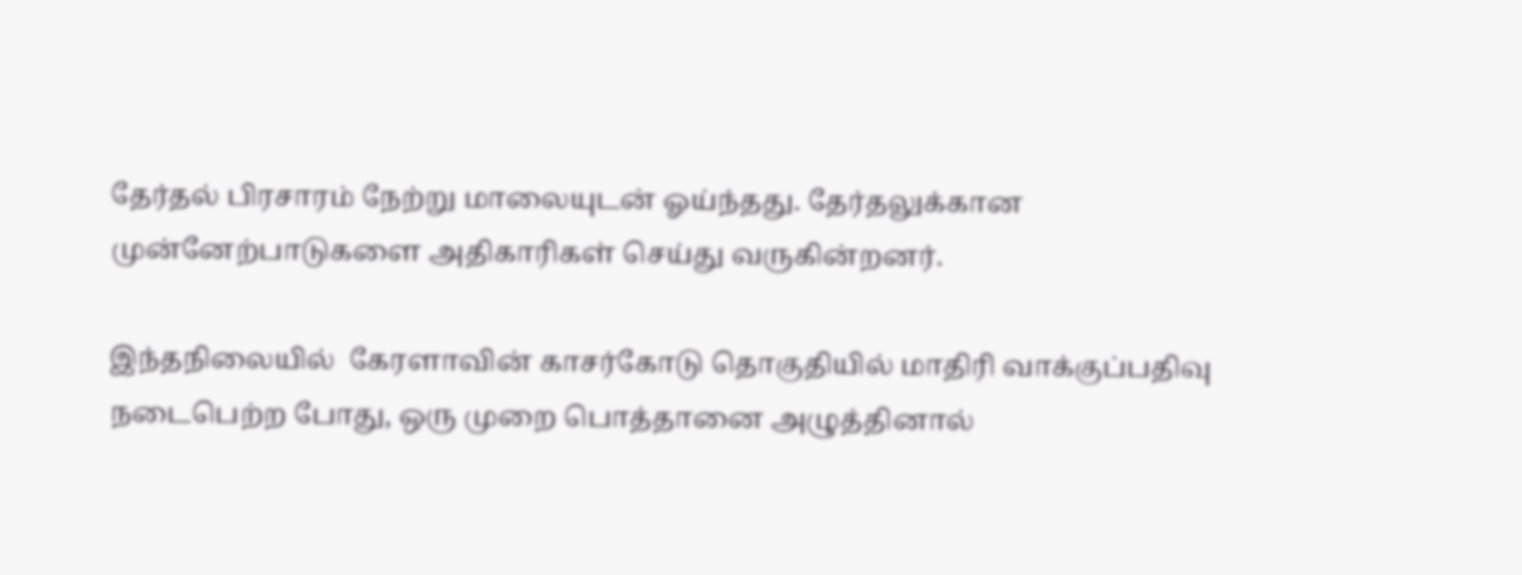தேர்தல் பிரசாரம் நேற்று மாலையுடன் ஓய்ந்தது. தேர்தலுக்கான முன்னேற்பாடுகளை அதிகாரிகள் செய்து வருகின்றனர்.

இந்தநிலையில்  கேரளாவின் காசர்கோடு தொகுதியில் மாதிரி வாக்குப்பதிவு நடைபெற்ற போது, ஒரு முறை பொத்தானை அழுத்தினால்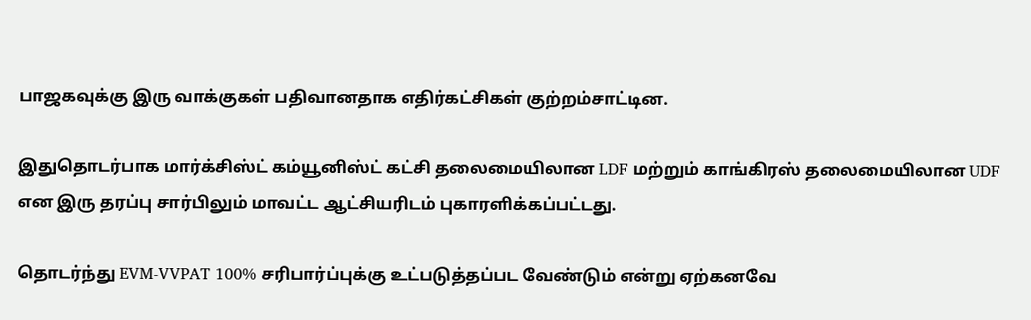பாஜகவுக்கு இரு வாக்குகள் பதிவானதாக எதிர்கட்சிகள் குற்றம்சாட்டின.

இதுதொடர்பாக மார்க்சிஸ்ட் கம்யூனிஸ்ட் கட்சி தலைமையிலான LDF மற்றும் காங்கிரஸ் தலைமையிலான UDF என இரு தரப்பு சார்பிலும் மாவட்ட ஆட்சியரிடம் புகாரளிக்கப்பட்டது.

தொடர்ந்து EVM-VVPAT 100% சரிபார்ப்புக்கு உட்படுத்தப்பட வேண்டும் என்று ஏற்கனவே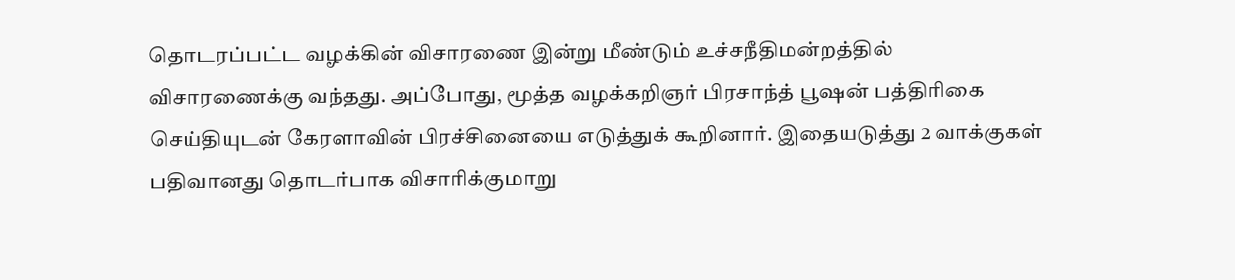தொடரப்பட்ட வழக்கின் விசாரணை இன்று மீண்டும் உச்சநீதிமன்றத்தில் விசாரணைக்கு வந்தது. அப்போது, மூத்த வழக்கறிஞர் பிரசாந்த் பூஷன் பத்திரிகை செய்தியுடன் கேரளாவின் பிரச்சினையை எடுத்துக் கூறினார். இதையடுத்து 2 வாக்குகள் பதிவானது தொடர்பாக விசாரிக்குமாறு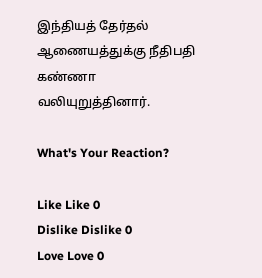இந்தியத் தேர்தல் ஆணையத்துக்கு நீதிபதி கண்ணா வலியுறுத்தினார்.

What's Your Reaction?

Like Like 0
Dislike Dislike 0
Love Love 0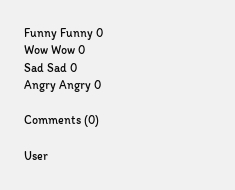Funny Funny 0
Wow Wow 0
Sad Sad 0
Angry Angry 0

Comments (0)

User